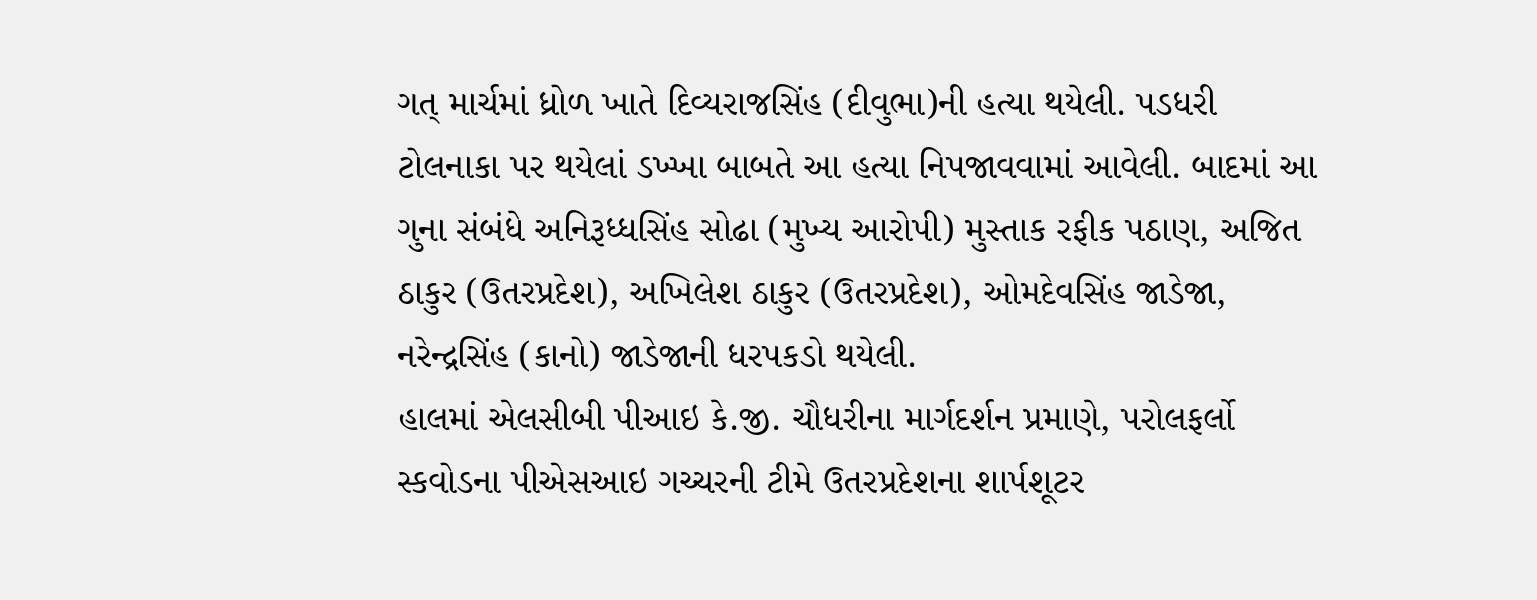ગત્ માર્ચમાં ધ્રોળ ખાતે દિવ્યરાજસિંહ (દીવુભા)ની હત્યા થયેલી. પડધરી ટોલનાકા પર થયેલાં ડખ્ખા બાબતે આ હત્યા નિપજાવવામાં આવેલી. બાદમાં આ ગુના સંબંધે અનિરૂધ્ધસિંહ સોઢા (મુખ્ય આરોપી) મુસ્તાક રફીક પઠાણ, અજિત ઠાકુર (ઉતરપ્રદેશ), અખિલેશ ઠાકુર (ઉતરપ્રદેશ), ઓમદેવસિંહ જાડેજા, નરેન્દ્રસિંહ (કાનો) જાડેજાની ધરપકડો થયેલી.
હાલમાં એલસીબી પીઆઇ કે.જી. ચૌધરીના માર્ગદર્શન પ્રમાણે, પરોલફર્લો સ્કવોડના પીએસઆઇ ગચ્ચરની ટીમે ઉતરપ્રદેશના શાર્પશૂટર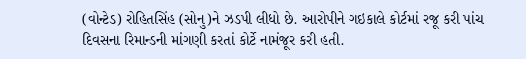(વોન્ટેડ) રોહિતસિંહ (સોનુ)ને ઝડપી લીધો છે. આરોપીને ગઇકાલે કોર્ટમાં રજૂ કરી પાંચ દિવસના રિમાન્ડની માંગણી કરતાં કોર્ટે નામંજૂર કરી હતી.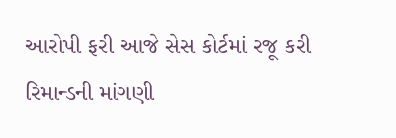આરોપી ફરી આજે સેસ કોર્ટમાં રજૂ કરી રિમાન્ડની માંગણી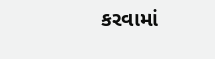કરવામાં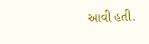આવી હતી.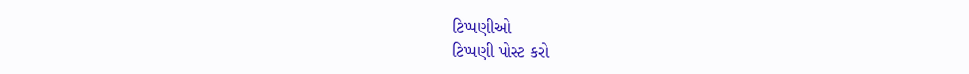ટિપ્પણીઓ
ટિપ્પણી પોસ્ટ કરો